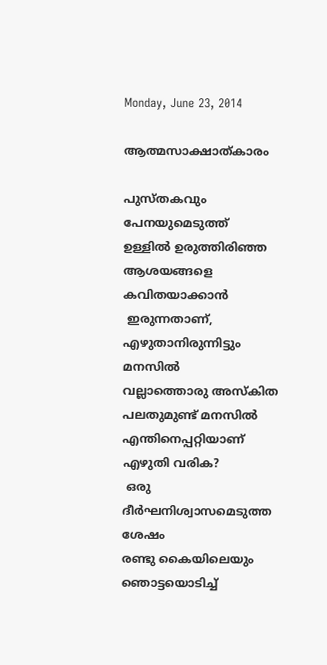Monday, June 23, 2014

ആത്മസാക്ഷാത്‌കാരം

പുസ്‌തകവും പേനയുമെടുത്ത്‌
ഉള്ളില്‍ ഉരുത്തിരിഞ്ഞ
ആശയങ്ങളെ കവിതയാക്കാന്‍
 ഇരുന്നതാണ്‌,
എഴുതാനിരുന്നിട്ടും മനസില്‍
വല്ലാത്തൊരു അസ്‌കിത
പലതുമുണ്ട്‌ മനസില്‍
എന്തിനെപ്പറ്റിയാണ്‌
എഴുതി വരിക?
 ഒരു ദീര്‍ഘനിശ്വാസമെടുത്ത ശേഷം
രണ്ടു കൈയിലെയും ഞൊട്ടയൊടിച്ച്‌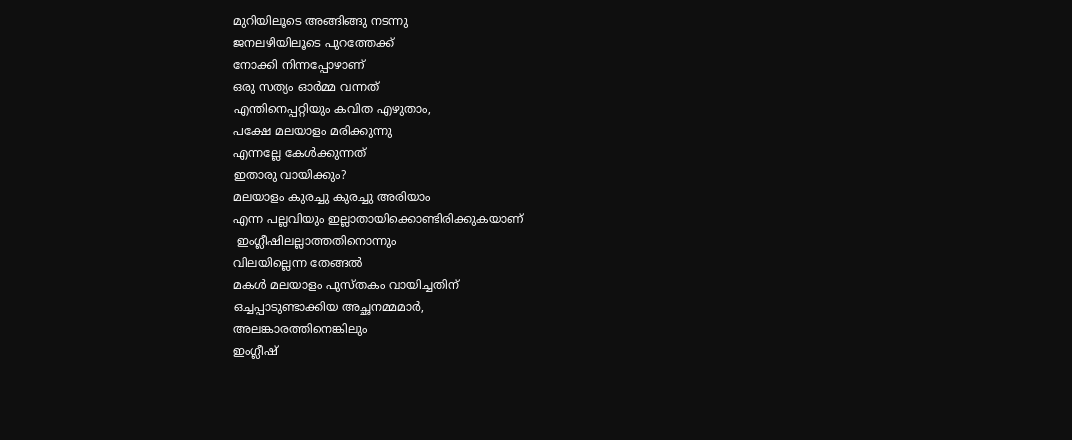മുറിയിലൂടെ അങ്ങിങ്ങു നടന്നു
ജനലഴിയിലൂടെ പുറത്തേക്ക്‌
നോക്കി നിന്നപ്പോഴാണ്‌
ഒരു സത്യം ഓര്‍മ്മ വന്നത്‌
എന്തിനെപ്പറ്റിയും കവിത എഴുതാം,
പക്ഷേ മലയാളം മരിക്കുന്നു
എന്നല്ലേ കേള്‍ക്കുന്നത്‌
ഇതാരു വായിക്കും?
മലയാളം കുരച്ചു കുരച്ചു അരിയാം
എന്ന പല്ലവിയും ഇല്ലാതായിക്കൊണ്ടിരിക്കുകയാണ്‌
 ഇംഗ്ലീഷിലല്ലാത്തതിനൊന്നും
വിലയില്ലെന്ന തേങ്ങല്‍
മകള്‍ മലയാളം പുസ്‌തകം വായിച്ചതിന്‌
ഒച്ചപ്പാടുണ്ടാക്കിയ അച്ഛനമ്മമാര്‍,
അലങ്കാരത്തിനെങ്കിലും
ഇംഗ്ലീഷ്‌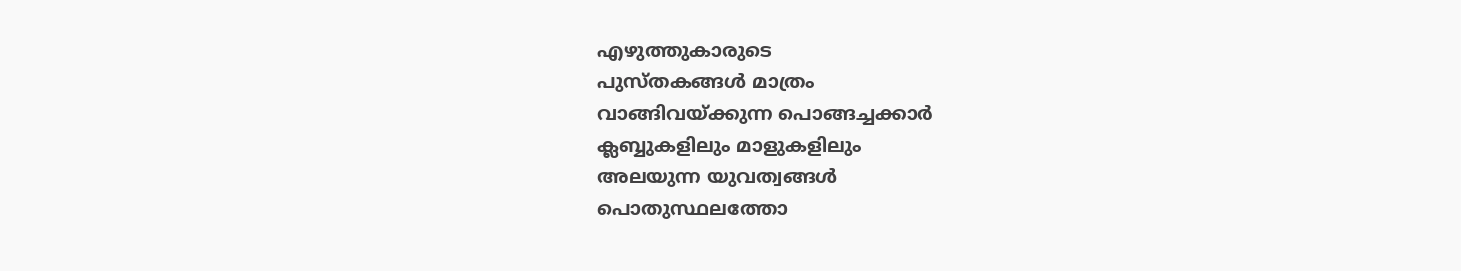എഴുത്തുകാരുടെ
പുസ്‌തകങ്ങള്‍ മാത്രം
വാങ്ങിവയ്‌ക്കുന്ന പൊങ്ങച്ചക്കാര്‍
ക്ലബ്ബുകളിലും മാളുകളിലും
അലയുന്ന യുവത്വങ്ങള്‍
പൊതുസ്ഥലത്തോ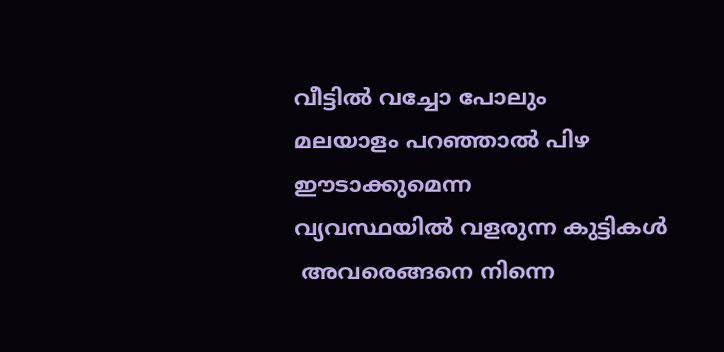വീട്ടില്‍ വച്ചോ പോലും
മലയാളം പറഞ്ഞാല്‍ പിഴ ഈടാക്കുമെന്ന
വ്യവസ്ഥയില്‍ വളരുന്ന കുട്ടികള്‍
 അവരെങ്ങനെ നിന്നെ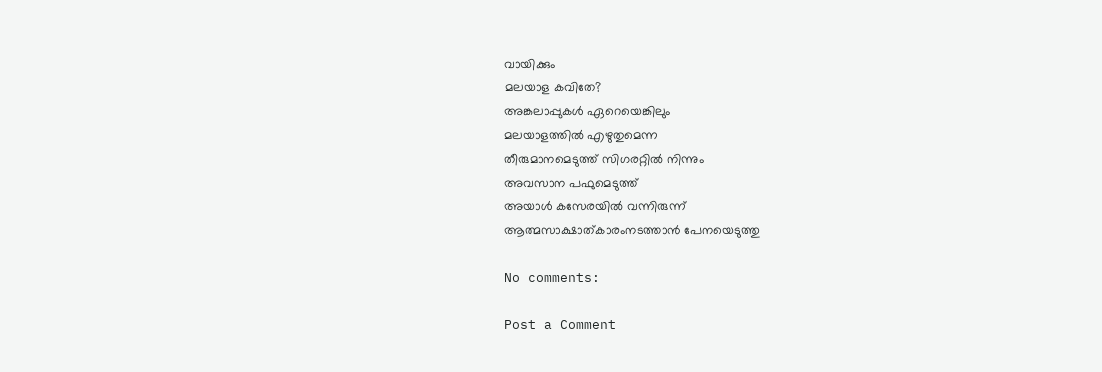വായിക്കും
മലയാള കവിതേ?
അങ്കലാപ്പുകള്‍ ഏറെയെങ്കിലും
മലയാളത്തില്‍ എഴുതുമെന്ന
തീരുമാനമെടുത്ത്‌ സിഗരറ്റില്‍ നിന്നും
അവസാന പഫുമെടുത്ത്‌
അയാള്‍ കസേരയില്‍ വന്നിരുന്ന്‌
ആത്മസാക്ഷാത്‌കാരംനടത്താന്‍ പേനയെടുത്തു

No comments:

Post a Comment